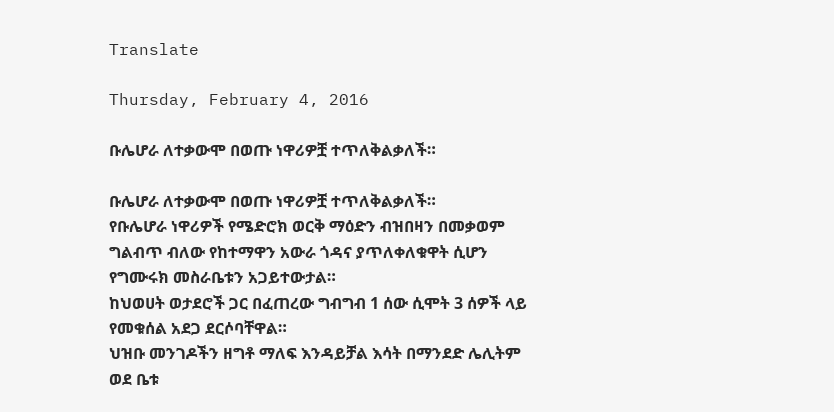Translate

Thursday, February 4, 2016

ቡሌሆራ ለተቃውሞ በወጡ ነዋሪዎቿ ተጥለቅልቃለች።

ቡሌሆራ ለተቃውሞ በወጡ ነዋሪዎቿ ተጥለቅልቃለች።
የቡሌሆራ ነዋሪዎች የሜድሮክ ወርቅ ማዕድን ብዝበዛን በመቃወም ግልብጥ ብለው የከተማዋን አውራ ጎዳና ያጥለቀለቁዋት ሲሆን የግሙሩክ መስራቤቱን አጋይተውታል።
ከህወሀት ወታደሮች ጋር በፈጠረው ግብግብ 1 ሰው ሲሞት 3 ሰዎች ላይ የመቁሰል አደጋ ደርሶባቸዋል።
ህዝቡ መንገዶችን ዘግቶ ማለፍ እንዳይቻል እሳት በማንደድ ሌሊትም ወደ ቤቱ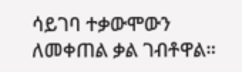ሳይገባ ተቃውሞውን ለመቀጠል ቃል ገብቶዋል።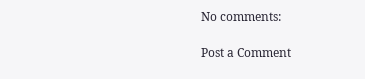No comments:

Post a Comment